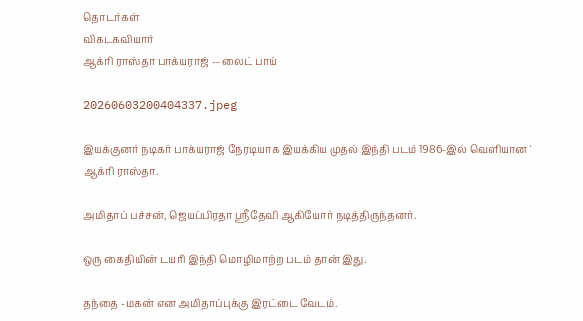தொடர்கள்
விகடகவியார்
ஆக்ரி ராஸ்தா பாக்யராஜ் -- லைட் பாய்

20260603200404337.jpeg

இயக்குனர் நடிகர் பாக்யராஜ் நேரடியாக இயக்கிய முதல் இந்தி படம் 1986-இல் வெளியான ' ஆக்ரி ராஸ்தா.

அமிதாப் பச்சன், ஜெயப்பிரதா ஸ்ரீதேவி ஆகியோர் நடித்திருந்தனர்.

ஒரு கைதியின் டயரி இந்தி மொழிமாற்ற படம் தான் இது.

தந்தை -மகன் என அமிதாப்புக்கு இரட்டை வேடம்.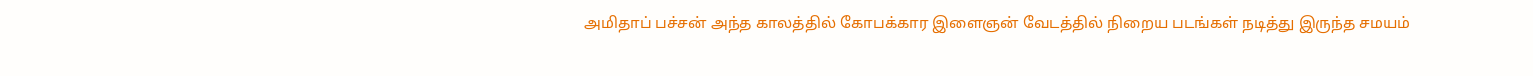அமிதாப் பச்சன் அந்த காலத்தில் கோபக்கார இளைஞன் வேடத்தில் நிறைய படங்கள் நடித்து இருந்த சமயம்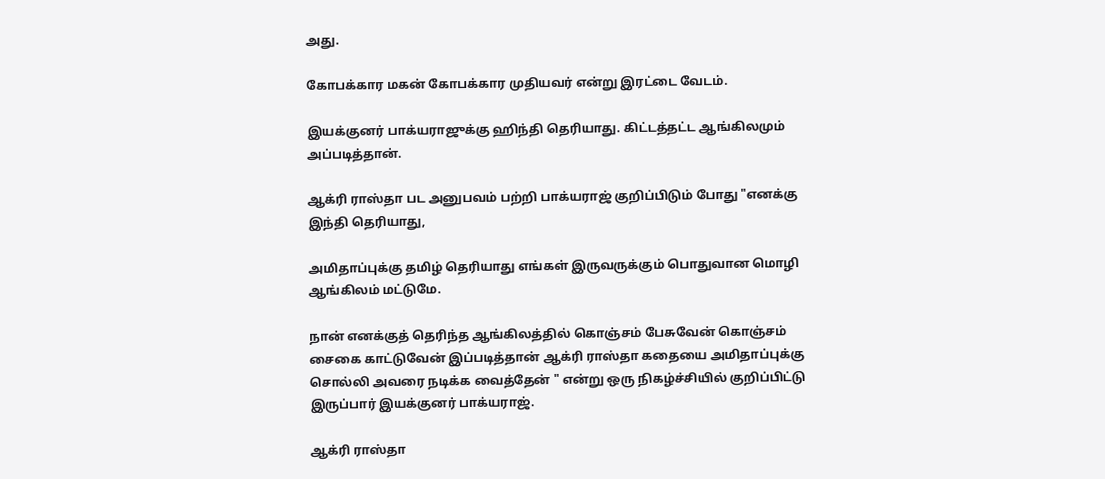அது.

கோபக்கார மகன் கோபக்கார முதியவர் என்று இரட்டை வேடம்.

இயக்குனர் பாக்யராஜுக்கு ஹிந்தி தெரியாது. கிட்டத்தட்ட ஆங்கிலமும் அப்படித்தான்.

ஆக்ரி ராஸ்தா பட அனுபவம் பற்றி பாக்யராஜ் குறிப்பிடும் போது "எனக்கு இந்தி தெரியாது,

அமிதாப்புக்கு தமிழ் தெரியாது எங்கள் இருவருக்கும் பொதுவான மொழி ஆங்கிலம் மட்டுமே.

நான் எனக்குத் தெரிந்த ஆங்கிலத்தில் கொஞ்சம் பேசுவேன் கொஞ்சம் சைகை காட்டுவேன் இப்படித்தான் ஆக்ரி ராஸ்தா கதையை அமிதாப்புக்கு சொல்லி அவரை நடிக்க வைத்தேன் " என்று ஒரு நிகழ்ச்சியில் குறிப்பிட்டு இருப்பார் இயக்குனர் பாக்யராஜ்.

ஆக்ரி ராஸ்தா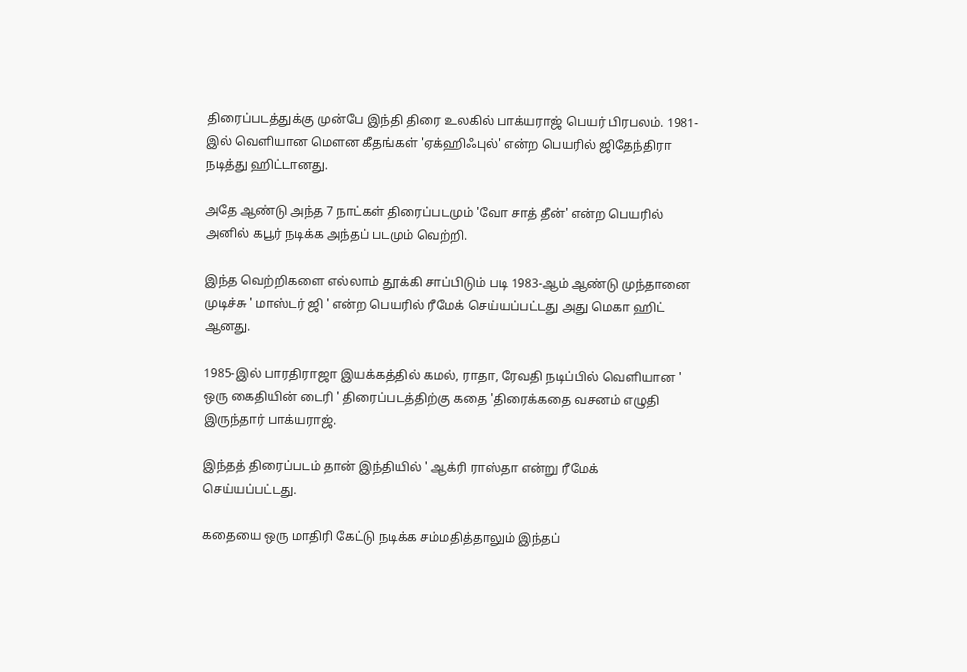திரைப்படத்துக்கு முன்பே இந்தி திரை உலகில் பாக்யராஜ் பெயர் பிரபலம். 1981-இல் வெளியான மௌன கீதங்கள் 'ஏக்ஹிஃபுல்' என்ற பெயரில் ஜிதேந்திரா நடித்து ஹிட்டானது.

அதே ஆண்டு அந்த 7 நாட்கள் திரைப்படமும் 'வோ சாத் தீன்' என்ற பெயரில் அனில் கபூர் நடிக்க அந்தப் படமும் வெற்றி.

இந்த வெற்றிகளை எல்லாம் தூக்கி சாப்பிடும் படி 1983-ஆம் ஆண்டு முந்தானை முடிச்சு ' மாஸ்டர் ஜி ' என்ற பெயரில் ரீமேக் செய்யப்பட்டது அது மெகா ஹிட் ஆனது.

1985-இல் பாரதிராஜா இயக்கத்தில் கமல், ராதா, ரேவதி நடிப்பில் வெளியான ' ஒரு கைதியின் டைரி ' திரைப்படத்திற்கு கதை 'திரைக்கதை வசனம் எழுதி இருந்தார் பாக்யராஜ்.

இந்தத் திரைப்படம் தான் இந்தியில் ' ஆக்ரி ராஸ்தா என்று ரீமேக் செய்யப்பட்டது.

கதையை ஒரு மாதிரி கேட்டு நடிக்க சம்மதித்தாலும் இந்தப்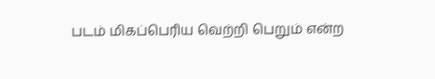படம் மிகப்பெரிய வெற்றி பெறும் என்ற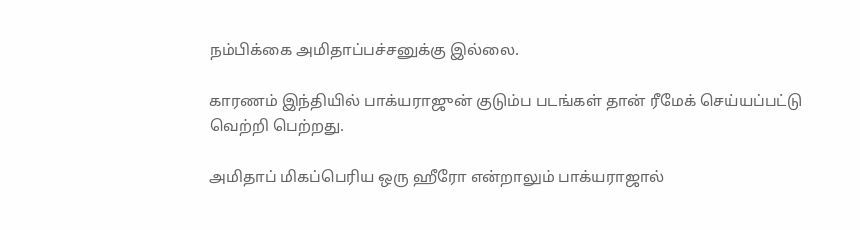நம்பிக்கை அமிதாப்பச்சனுக்கு இல்லை.

காரணம் இந்தியில் பாக்யராஜுன் குடும்ப படங்கள் தான் ரீமேக் செய்யப்பட்டு வெற்றி பெற்றது.

அமிதாப் மிகப்பெரிய ஒரு ஹீரோ என்றாலும் பாக்யராஜால்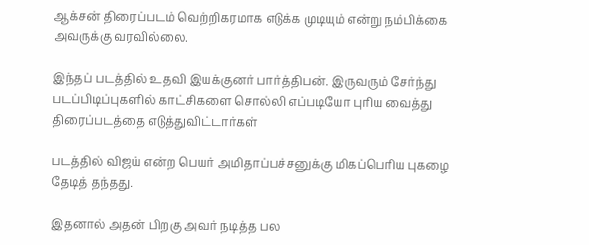ஆக்சன் திரைப்படம் வெற்றிகரமாக எடுக்க முடியும் என்று நம்பிக்கை அவருக்கு வரவில்லை.

இந்தப் படத்தில் உதவி இயக்குனர் பார்த்திபன். இருவரும் சேர்ந்து படப்பிடிப்புகளில் காட்சிகளை சொல்லி எப்படியோ புரிய வைத்து திரைப்படத்தை எடுத்துவிட்டார்கள்

படத்தில் விஜய் என்ற பெயர் அமிதாப்பச்சனுக்கு மிகப்பெரிய புகழை தேடித் தந்தது.

இதனால் அதன் பிறகு அவர் நடித்த பல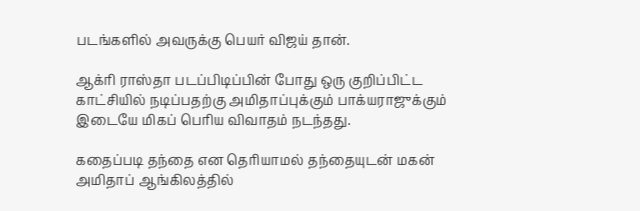படங்களில் அவருக்கு பெயர் விஜய் தான்.

ஆக்ரி ராஸ்தா படப்பிடிப்பின் போது ஒரு குறிப்பிட்ட காட்சியில் நடிப்பதற்கு அமிதாப்புக்கும் பாக்யராஜுக்கும் இடையே மிகப் பெரிய விவாதம் நடந்தது.

கதைப்படி தந்தை என தெரியாமல் தந்தையுடன் மகன் அமிதாப் ஆங்கிலத்தில்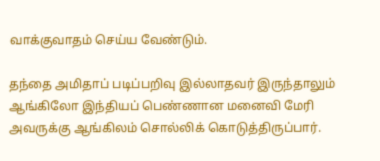வாக்குவாதம் செய்ய வேண்டும்.

தந்தை அமிதாப் படிப்பறிவு இல்லாதவர் இருந்தாலும் ஆங்கிலோ இந்தியப் பெண்ணான மனைவி மேரி அவருக்கு ஆங்கிலம் சொல்லிக் கொடுத்திருப்பார்.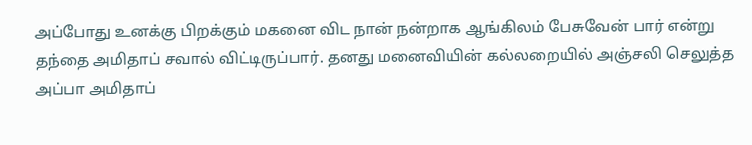அப்போது உனக்கு பிறக்கும் மகனை விட நான் நன்றாக ஆங்கிலம் பேசுவேன் பார் என்று தந்தை அமிதாப் சவால் விட்டிருப்பார். தனது மனைவியின் கல்லறையில் அஞ்சலி செலுத்த அப்பா அமிதாப்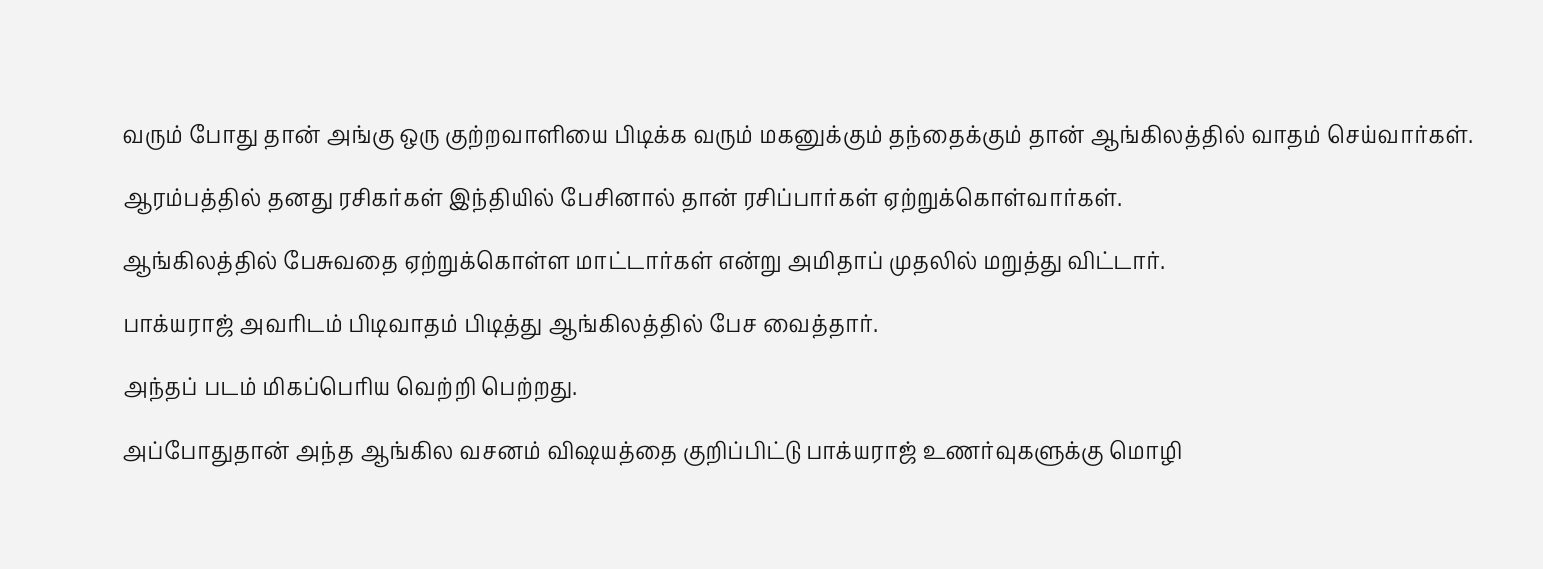வரும் போது தான் அங்கு ஒரு குற்றவாளியை பிடிக்க வரும் மகனுக்கும் தந்தைக்கும் தான் ஆங்கிலத்தில் வாதம் செய்வார்கள்.

ஆரம்பத்தில் தனது ரசிகர்கள் இந்தியில் பேசினால் தான் ரசிப்பார்கள் ஏற்றுக்கொள்வார்கள்.

ஆங்கிலத்தில் பேசுவதை ஏற்றுக்கொள்ள மாட்டார்கள் என்று அமிதாப் முதலில் மறுத்து விட்டார்.

பாக்யராஜ் அவரிடம் பிடிவாதம் பிடித்து ஆங்கிலத்தில் பேச வைத்தார்.

அந்தப் படம் மிகப்பெரிய வெற்றி பெற்றது.

அப்போதுதான் அந்த ஆங்கில வசனம் விஷயத்தை குறிப்பிட்டு பாக்யராஜ் உணர்வுகளுக்கு மொழி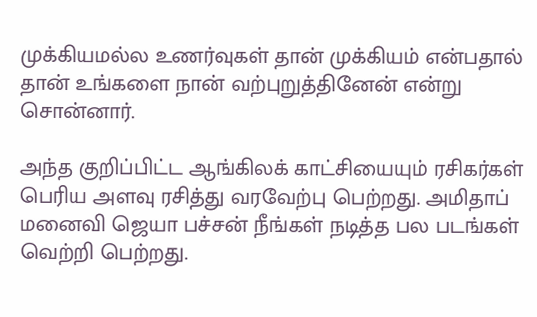முக்கியமல்ல உணர்வுகள் தான் முக்கியம் என்பதால் தான் உங்களை நான் வற்புறுத்தினேன் என்று சொன்னார்.

அந்த குறிப்பிட்ட ஆங்கிலக் காட்சியையும் ரசிகர்கள் பெரிய அளவு ரசித்து வரவேற்பு பெற்றது. அமிதாப் மனைவி ஜெயா பச்சன் நீங்கள் நடித்த பல படங்கள் வெற்றி பெற்றது.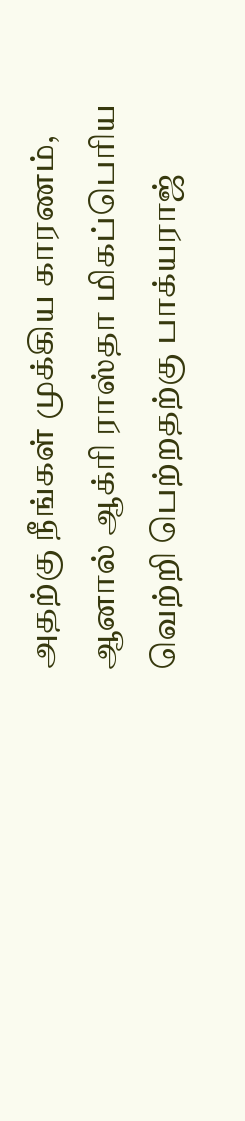அதற்கு நீங்கள் முக்கிய காரணம், ஆனால் ஆக்ரி ராஸ்தா மிகப்பெரிய வெற்றி பெற்றதற்கு பாக்யராஜ்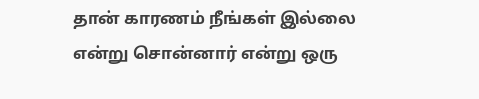தான் காரணம் நீங்கள் இல்லை என்று சொன்னார் என்று ஒரு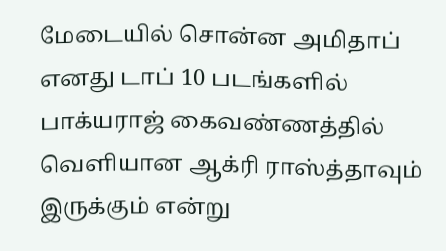மேடையில் சொன்ன அமிதாப் எனது டாப் 10 படங்களில் பாக்யராஜ் கைவண்ணத்தில் வெளியான ஆக்ரி ராஸ்த்தாவும் இருக்கும் என்று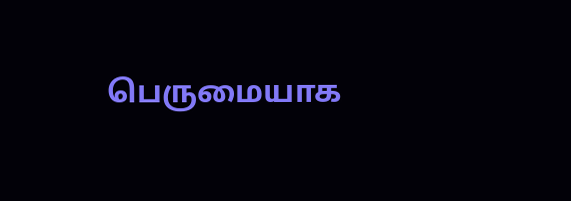பெருமையாக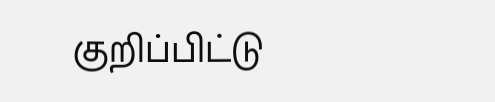குறிப்பிட்டு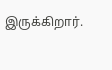இருக்கிறார்.